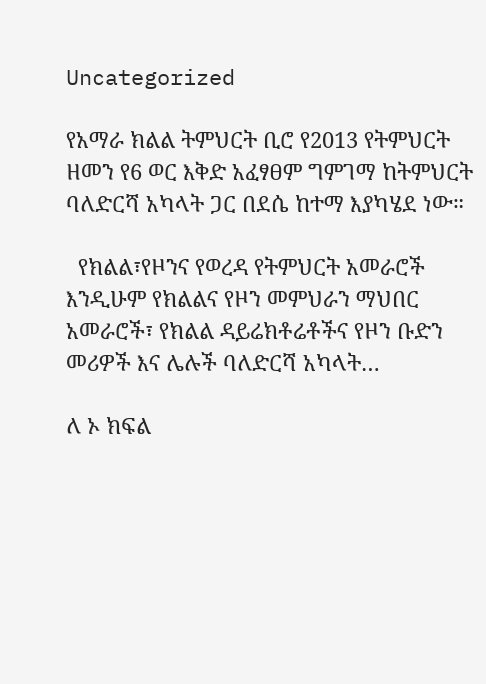Uncategorized

የአማራ ክልል ትምህርት ቢሮ የ2013 የትምህርት ዘመን የ6 ወር እቅድ አፈፃፀም ግምገማ ከትምህርት ባለድርሻ አካላት ጋር በደሴ ከተማ እያካሄደ ነው።

  የክልል፣የዞንና የወረዳ የትምህርት አመራሮች እንዲሁም የክልልና የዞን መምህራን ማህበር አመራሮች፣ የክልል ዳይሬክቶሬቶችና የዞን ቡድን መሪዎች እና ሌሉች ባለድርሻ አካላት…

ለ ኦ ክፍል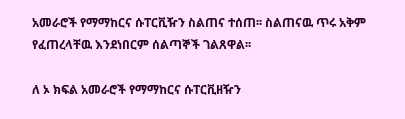አመራሮች የማማከርና ሱፐርቪዥን ስልጠና ተሰጠ፡፡ ስልጠናዉ ጥሩ አቅም የፈጠረላቸዉ እንደነበርም ሰልጣኞች ገልጸዋል፡፡

ለ ኦ ክፍል አመራሮች የማማከርና ሱፐርቪዘዥን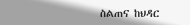ስልጠና ከህዳር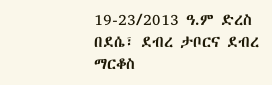19-23/2013 ዓ.ም ድረስ በደሴ፣ ደብረ ታቦርና ደብረ ማርቆስ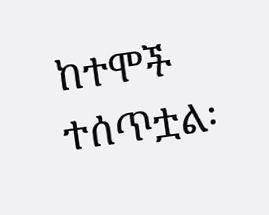ከተሞች ተሰጥቷል፡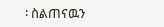፡ ስልጠናዉን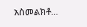አስመልክቶ…